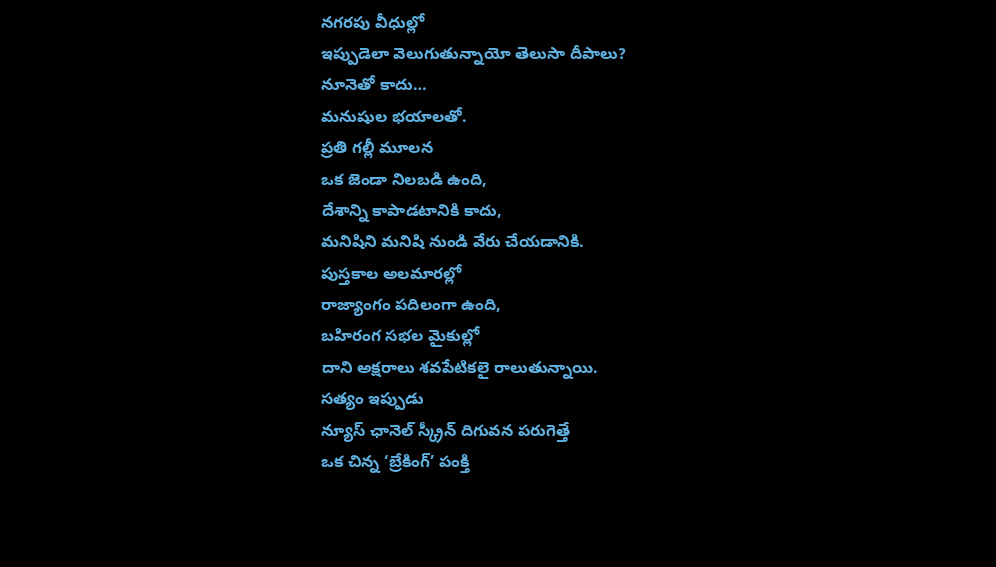నగరపు వీధుల్లో
ఇప్పుడెలా వెలుగుతున్నాయో తెలుసా దీపాలు?
నూనెతో కాదు…
మనుషుల భయాలతో.
ప్రతి గల్లీ మూలన
ఒక జెండా నిలబడి ఉంది,
దేశాన్ని కాపాడటానికి కాదు,
మనిషిని మనిషి నుండి వేరు చేయడానికి.
పుస్తకాల అలమారల్లో
రాజ్యాంగం పదిలంగా ఉంది,
బహిరంగ సభల మైకుల్లో
దాని అక్షరాలు శవపేటికలై రాలుతున్నాయి.
సత్యం ఇప్పుడు
న్యూస్ ఛానెల్ స్క్రీన్ దిగువన పరుగెత్తే
ఒక చిన్న ‘బ్రేకింగ్’ పంక్తి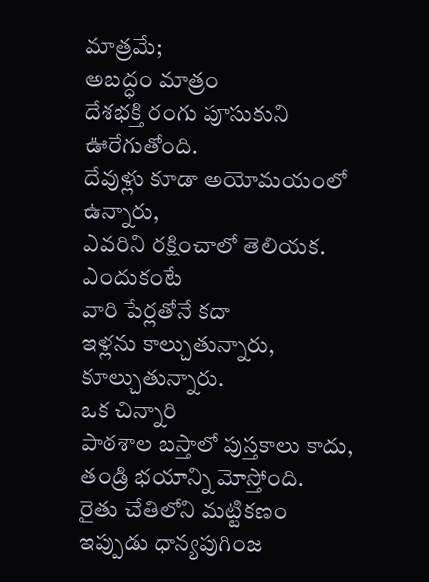మాత్రమే;
అబద్ధం మాత్రం
దేశభక్తి రంగు పూసుకుని ఊరేగుతోంది.
దేవుళ్లు కూడా అయోమయంలో ఉన్నారు,
ఎవరిని రక్షించాలో తెలియక.
ఎందుకంటే
వారి పేర్లతోనే కదా
ఇళ్లను కాల్చుతున్నారు, కూల్చుతున్నారు.
ఒక చిన్నారి
పాఠశాల బస్తాలో పుస్తకాలు కాదు,
తండ్రి భయాన్ని మోస్తోంది.
రైతు చేతిలోని మట్టికణం
ఇప్పుడు ధాన్యపుగింజ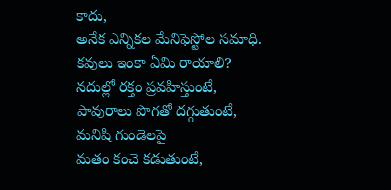కాదు,
అనేక ఎన్నికల మేనిఫెస్టోల సమాధి.
కవులు ఇంకా ఏమి రాయాలి?
నదుల్లో రక్తం ప్రవహిస్తుంటే,
పావురాలు పొగతో దగ్గుతుంటే,
మనిషి గుండెలపై
మతం కంచె కడుతుంటే,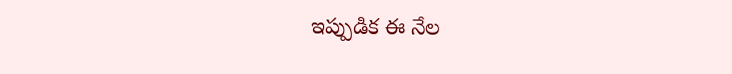ఇప్పుడిక ఈ నేల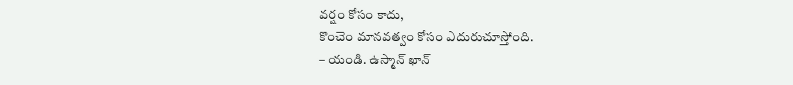వర్షం కోసం కాదు,
కొంచెం మానవత్వం కోసం ఎదురుచూస్తోంది.
– యండి. ఉస్మాన్ ఖాన్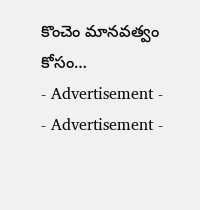కొంచెం మానవత్వం కోసం…
- Advertisement -
- Advertisement -